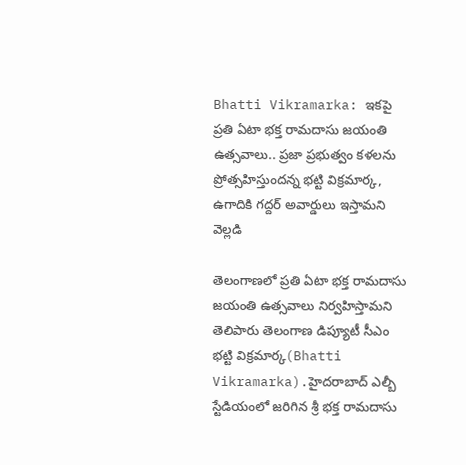Bhatti Vikramarka: ఇకపై ప్రతి ఏటా భక్త రామదాసు జయంతి ఉత్సవాలు.. ప్రజా ప్రభుత్వం కళలను ప్రోత్సహిస్తుందన్న భట్టి విక్రమార్క, ఉగాదికి గద్దర్ అవార్డులు ఇస్తామని వెల్లడి

తెలంగాణలో ప్రతి ఏటా భక్త రామదాసు జయంతి ఉత్సవాలు నిర్వహిస్తామని తెలిపారు తెలంగాణ డిప్యూటీ సీఎం భట్టి విక్రమార్క(Bhatti Vikramarka).హైదరాబాద్ ఎల్బీ స్టేడియంలో జరిగిన శ్రీ భక్త రామదాసు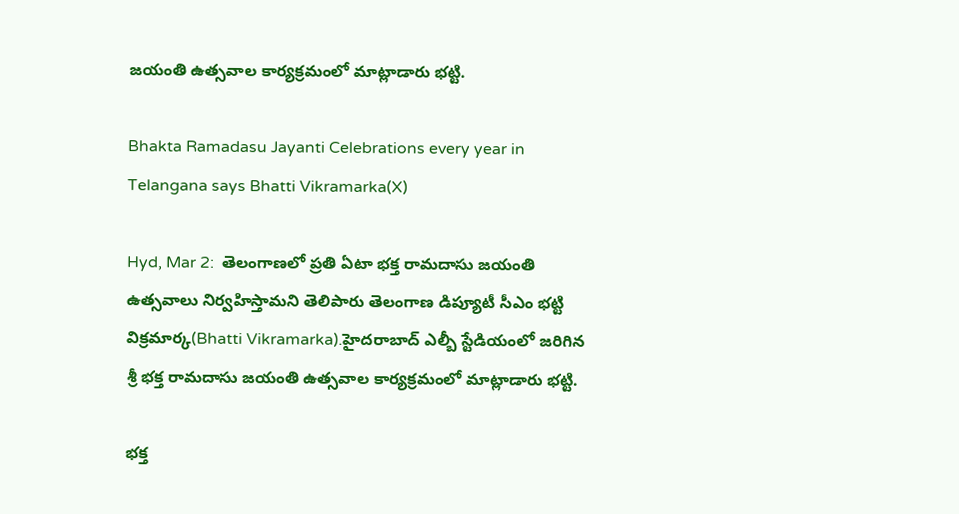జయంతి ఉత్సవాల కార్యక్రమంలో మాట్లాడారు భట్టి.

Bhakta Ramadasu Jayanti Celebrations every year in Telangana says Bhatti Vikramarka(X)

Hyd, Mar 2:  తెలంగాణలో ప్రతి ఏటా భక్త రామదాసు జయంతి ఉత్సవాలు నిర్వహిస్తామని తెలిపారు తెలంగాణ డిప్యూటీ సీఎం భట్టి విక్రమార్క(Bhatti Vikramarka).హైదరాబాద్ ఎల్బీ స్టేడియంలో జరిగిన శ్రీ భక్త రామదాసు జయంతి ఉత్సవాల కార్యక్రమంలో మాట్లాడారు భట్టి.

భక్త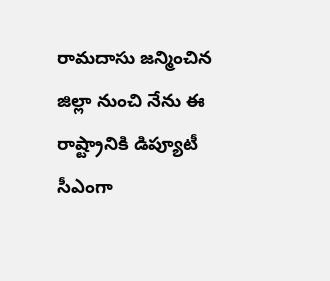రామదాసు జన్మించిన జిల్లా నుంచి నేను ఈ రాష్ట్రానికి డిప్యూటీ సీఎంగా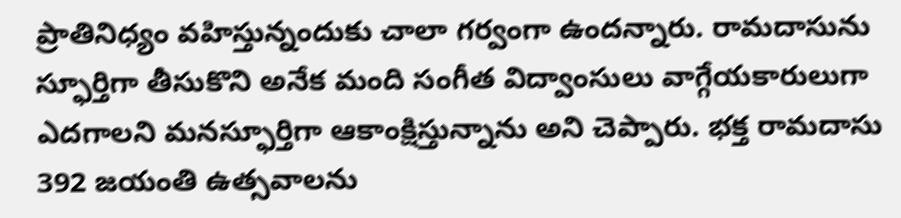ప్రాతినిధ్యం వహిస్తున్నందుకు చాలా గర్వంగా ఉందన్నారు. రామదాసును స్ఫూర్తిగా తీసుకొని అనేక మంది సంగీత విద్వాంసులు వాగ్గేయకారులుగా ఎదగాలని మనస్ఫూర్తిగా ఆకాంక్షిస్తున్నాను అని చెప్పారు. భక్త రామదాసు 392 జయంతి ఉత్సవాలను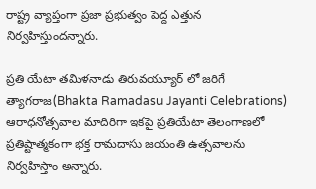రాష్ట్ర వ్యాప్తంగా ప్రజా ప్రభుత్వం పెద్ద ఎత్తున నిర్వహిస్తుందన్నారు.

ప్రతి యేటా తమిళనాడు తిరువయ్యూర్ లో జరిగే త్యాగరాజ(Bhakta Ramadasu Jayanti Celebrations) ఆరాధనోత్సవాల మాదిరిగా ఇకపై ప్రతియేటా తెలంగాణలో ప్రతిష్టాత్మకంగా భక్త రామదాసు జయంతి ఉత్సవాలను నిర్వహిస్తాం అన్నారు.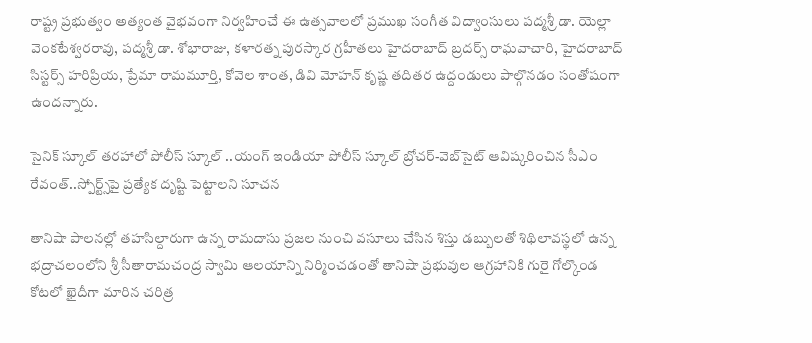రాష్ట్ర ప్రభుత్వం అత్యంత వైభవంగా నిర్వహించే ఈ ఉత్సవాలలో ప్రముఖ సంగీత విద్వాంసులు పద్మశ్రీ డా. యెల్లా వెంకటేశ్వరరావు, పద్మశ్రీ డా. శోభారాజు, కళారత్న పురస్కార గ్రహీతలు హైదరాబాద్ బ్రదర్స్ రాఘవాచారి, హైదరాబాద్ సిస్టర్స్ హరిప్రియ, ప్రేమా రామమూర్తి, కోవెల శాంత, డివి మోహన్ కృష్ణ తదితర ఉద్దండులు పాల్గొనడం సంతోషంగా ఉందన్నారు.

సైనిక్ స్కూల్ తరహాలో పోలీస్ స్కూల్ ..యంగ్‌ ఇండియా పోలీస్‌ స్కూల్‌ బ్రోచర్‌-వెబ్‌సైట్‌ ఆవిష్కరించిన సీఎం రేవంత్‌..స్పోర్ట్స్‌పై ప్రత్యేక దృష్టి పెట్టాలని సూచన

తానిషా పాలనల్లో తహసిల్దారుగా ఉన్న రామదాసు ప్రజల నుంచి వసూలు చేసిన శిస్తు డబ్బులతో శిథిలావస్థలో ఉన్న భద్రాచలంలోని శ్రీ సీతారామచంద్ర స్వామి ఆలయాన్ని నిర్మించడంతో తానిషా ప్రభువుల ఆగ్రహానికి గురై గోల్కొండ కోటలో ఖైదీగా మారిన చరిత్ర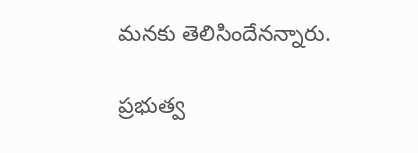మనకు తెలిసిందేనన్నారు.

ప్రభుత్వ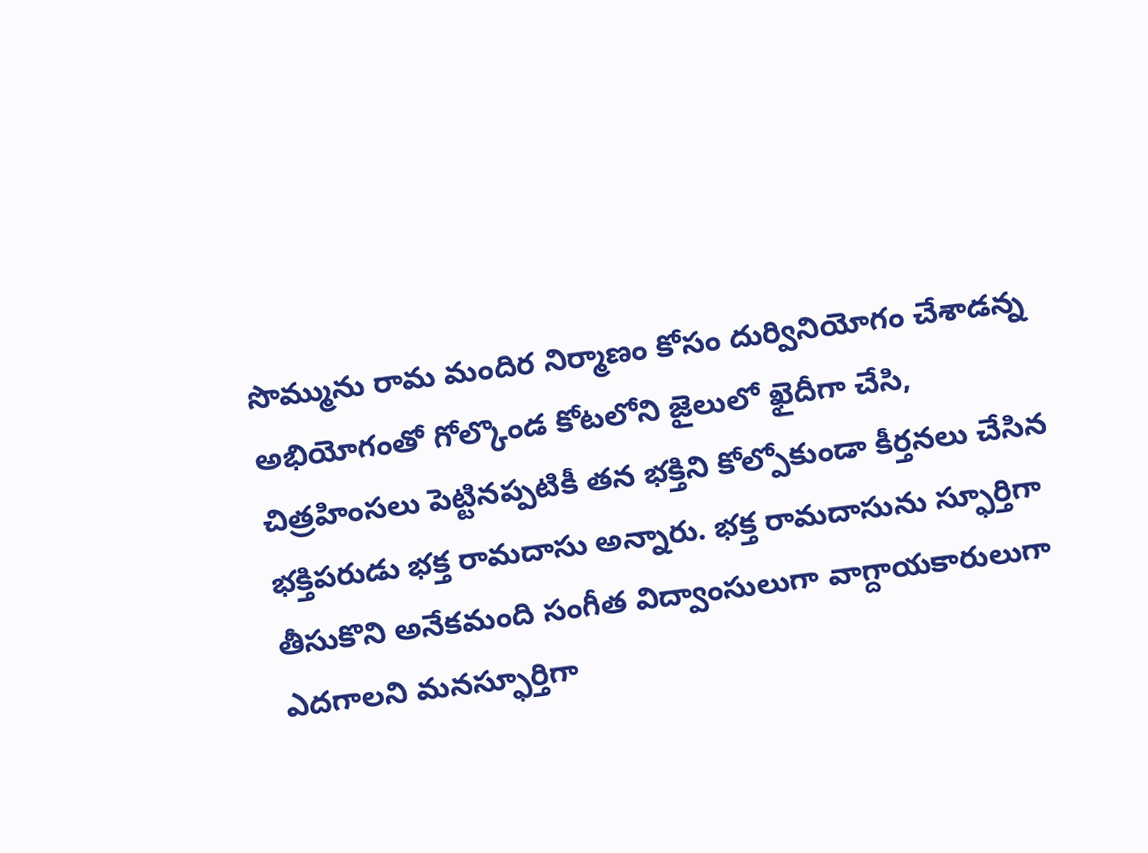సొమ్మును రామ మందిర నిర్మాణం కోసం దుర్వినియోగం చేశాడన్న అభియోగంతో గోల్కొండ కోటలోని జైలులో ఖైదీగా చేసి, చిత్రహింసలు పెట్టినప్పటికీ తన భక్తిని కోల్పోకుండా కీర్తనలు చేసిన భక్తిపరుడు భక్త రామదాసు అన్నారు. భక్త రామదాసును స్ఫూర్తిగా తీసుకొని అనేకమంది సంగీత విద్వాంసులుగా వాగ్దాయకారులుగా ఎదగాలని మనస్ఫూర్తిగా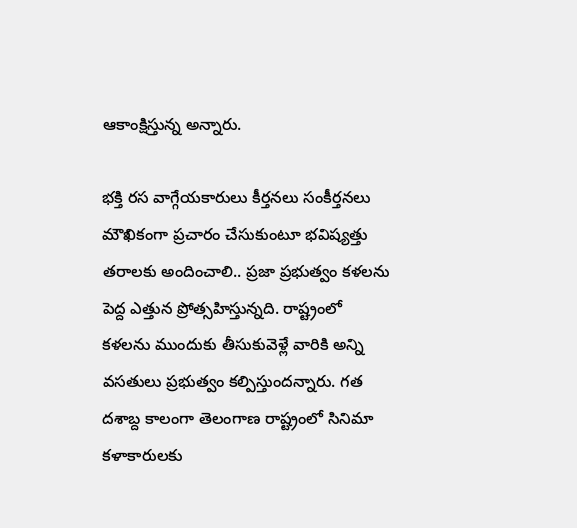ఆకాంక్షిస్తున్న అన్నారు.

భక్తి రస వాగ్గేయకారులు కీర్తనలు సంకీర్తనలు మౌఖికంగా ప్రచారం చేసుకుంటూ భవిష్యత్తు తరాలకు అందించాలి.. ప్రజా ప్రభుత్వం కళలను పెద్ద ఎత్తున ప్రోత్సహిస్తున్నది. రాష్ట్రంలో కళలను ముందుకు తీసుకువెళ్లే వారికి అన్ని వసతులు ప్రభుత్వం కల్పిస్తుందన్నారు. గత దశాబ్ద కాలంగా తెలంగాణ రాష్ట్రంలో సినిమా కళాకారులకు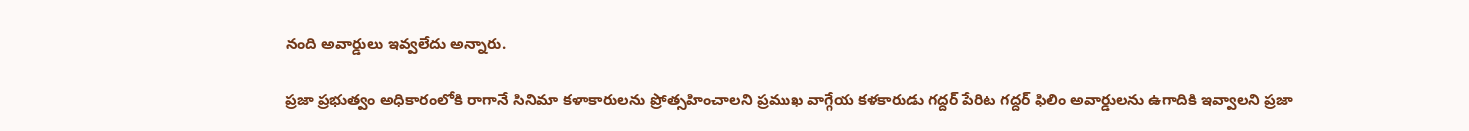నంది అవార్డులు ఇవ్వలేదు అన్నారు.

ప్రజా ప్రభుత్వం అధికారంలోకి రాగానే సినిమా కళాకారులను ప్రోత్సహించాలని ప్రముఖ వాగ్గేయ కళకారుడు గద్దర్ పేరిట గద్దర్ ఫిలిం అవార్డులను ఉగాదికి ఇవ్వాలని ప్రజా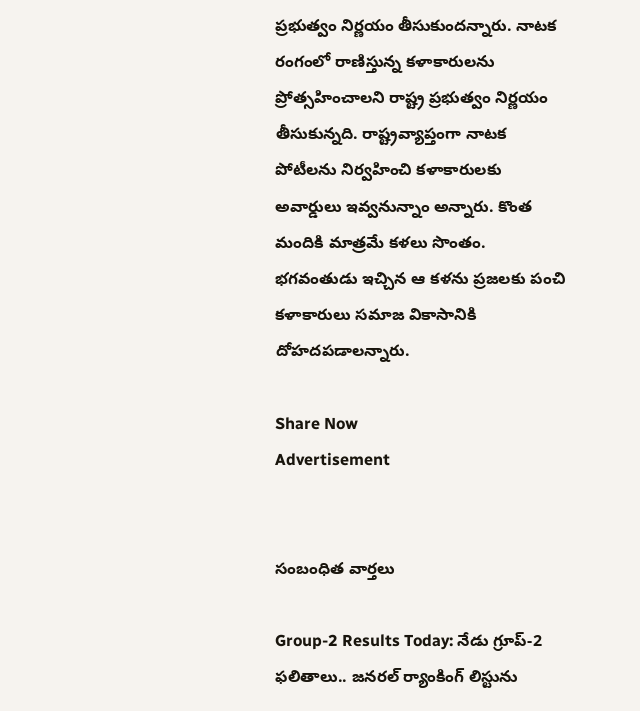ప్రభుత్వం నిర్ణయం తీసుకుందన్నారు. నాటక రంగంలో రాణిస్తున్న కళాకారులను ప్రోత్సహించాలని రాష్ట్ర ప్రభుత్వం నిర్ణయం తీసుకున్నది. రాష్ట్రవ్యాప్తంగా నాటక పోటీలను నిర్వహించి కళాకారులకు అవార్డులు ఇవ్వనున్నాం అన్నారు. కొంత మందికి మాత్రమే కళలు సొంతం. భగవంతుడు ఇచ్చిన ఆ కళను ప్రజలకు పంచి కళాకారులు సమాజ వికాసానికి దోహదపడాలన్నారు.

Share Now
Advertisement


సంబంధిత వార్తలు

Group-2 Results Today: నేడు గ్రూప్‌-2 ఫలితాలు.. జనరల్‌ ర్యాంకింగ్‌ లిస్టును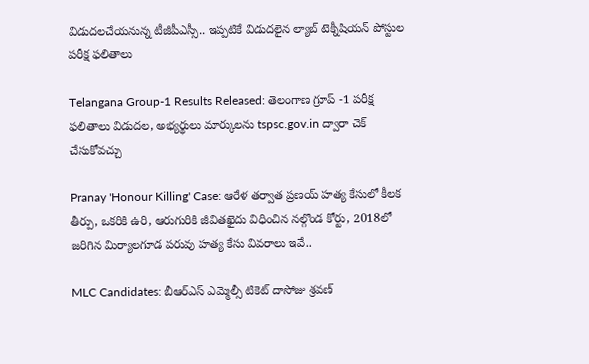విడుదలచేయనున్న టీజీపీఎస్సీ.. ఇప్పటికే విడుదలైన ల్యాబ్‌ టెక్నీషియన్‌ పోస్టుల పరీక్ష ఫలితాలు

Telangana Group-1 Results Released: తెలంగాణ గ్రూప్ -1 పరీక్ష ఫలితాలు విడుదల, అభ్యర్థులు మార్కులను tspsc.gov.in ద్వారా చెక్ చేసుకోవచ్చు

Pranay 'Honour Killing' Case: ఆరేళ తర్వాత ప్రణయ్ హత్య కేసులో కీలక తీర్పు, ఒకరికి ఉరి, ఆరుగురికి జీవితఖైదు విధించిన నల్గొండ కోర్టు, 2018లో జరిగిన మిర్యాలగూడ పరువు హత్య కేసు వివరాలు ఇవే..

MLC Candidates: బీఆర్ఎస్ ఎమ్మెల్సీ టికెట్ దాసోజు శ్రవణ్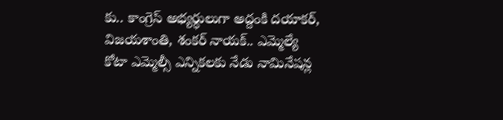కు.. కాంగ్రెస్ అభ్యర్ధులుగా అద్దంకి దయాకర్, విజయశాంతి, శంకర్ నాయక్.. ఎమ్మెల్యే కోటా ఎమ్మెల్సీ ఎన్నికలకు నేడు నామినేషన్ల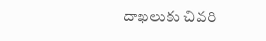దాఖలుకు చివరి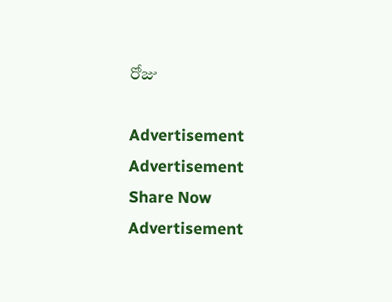రోజు

Advertisement
Advertisement
Share Now
Advertisement